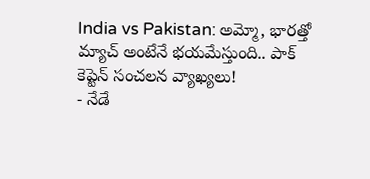India vs Pakistan: అమ్మో, భారత్తో మ్యాచ్ అంటేనే భయమేస్తుంది.. పాక్ కెప్టెన్ సంచలన వ్యాఖ్యలు!
- నేడే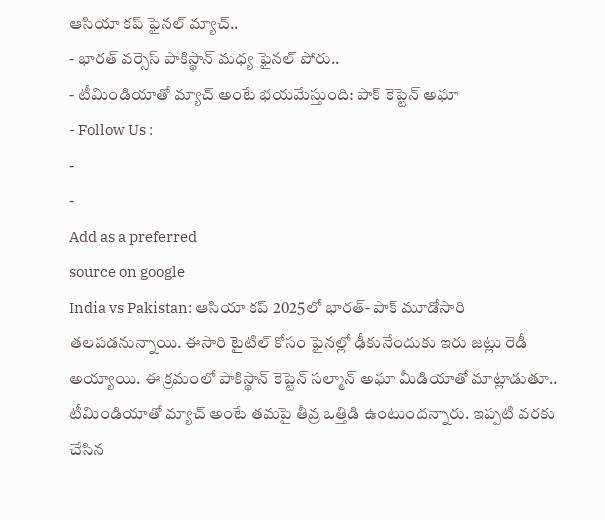ఆసియా కప్ ఫైనల్ మ్యాచ్..
- భారత్ వర్సెస్ పాకిస్థాన్ మధ్య ఫైనల్ పోరు..
- టీమిండియాతో మ్యాచ్ అంటే భయమేస్తుంది: పాక్ కెప్టెన్ అఘా
- Follow Us :
-
-
Add as a preferred
source on google
India vs Pakistan: ఆసియా కప్ 2025లో భారత్- పాక్ మూడోసారి తలపడనున్నాయి. ఈసారి టైటిల్ కోసం ఫైనల్లో ఢీకునేందుకు ఇరు జట్లు రెడీ అయ్యాయి. ఈ క్రమంలో పాకిస్థాన్ కెప్టెన్ సల్మాన్ అఘా మీడియాతో మాట్లాడుతూ.. టీమిండియాతో మ్యాచ్ అంటే తమపై తీవ్ర ఒత్తిడి ఉంటుందన్నారు. ఇప్పటి వరకు చేసిన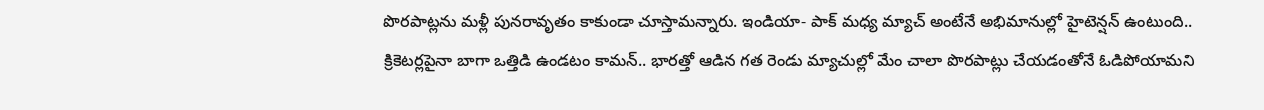పొరపాట్లను మళ్లీ పునరావృతం కాకుండా చూస్తామన్నారు. ఇండియా- పాక్ మధ్య మ్యాచ్ అంటేనే అభిమానుల్లో హైటెన్షన్ ఉంటుంది.. క్రికెటర్లపైనా బాగా ఒత్తిడి ఉండటం కామన్.. భారత్తో ఆడిన గత రెండు మ్యాచుల్లో మేం చాలా పొరపాట్లు చేయడంతోనే ఓడిపోయామని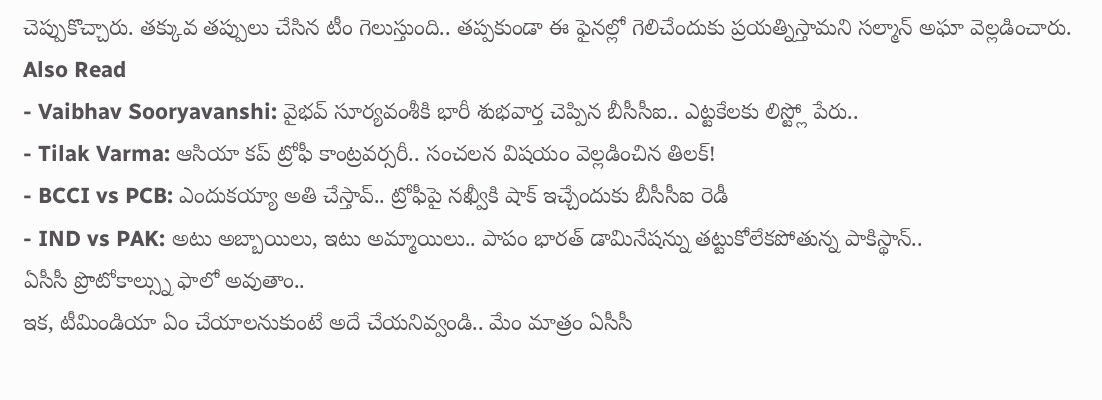చెప్పుకొచ్చారు. తక్కువ తప్పులు చేసిన టీం గెలుస్తుంది.. తప్పకుండా ఈ ఫైనల్లో గెలిచేందుకు ప్రయత్నిస్తామని సల్మాన్ అఘా వెల్లడించారు.
Also Read
- Vaibhav Sooryavanshi: వైభవ్ సూర్యవంశీకి భారీ శుభవార్త చెప్పిన బీసీసీఐ.. ఎట్టకేలకు లిస్ట్లో పేరు..
- Tilak Varma: ఆసియా కప్ ట్రోఫీ కాంట్రవర్సరీ.. సంచలన విషయం వెల్లడించిన తిలక్!
- BCCI vs PCB: ఎందుకయ్యా అతి చేస్తావ్.. ట్రోఫీపై నఖ్వీకి షాక్ ఇచ్చేందుకు బీసీసీఐ రెడీ
- IND vs PAK: అటు అబ్బాయిలు, ఇటు అమ్మాయిలు.. పాపం భారత్ డామినేషన్ను తట్టుకోలేకపోతున్న పాకిస్థాన్..
ఏసీసీ ప్రొటోకాల్స్ను ఫాలో అవుతాం..
ఇక, టీమిండియా ఏం చేయాలనుకుంటే అదే చేయనివ్వండి.. మేం మాత్రం ఏసీసీ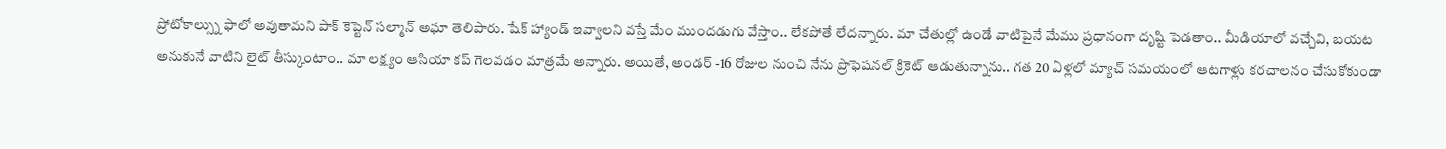ప్రోటోకాల్స్ను ఫాలో అవుతామని పాక్ కెప్టెన్ సల్మాన్ అఘా తెలిపారు. షేక్ హ్యాండ్ ఇవ్వాలని వస్తే మేం ముందడుగు వేస్తాం.. లేకపోతే లేదన్నారు. మా చేతుల్లో ఉండే వాటిపైనే మేము ప్రధానంగా దృష్టి పెడతాం.. మీడియాలో వచ్చేవి, బయట అనుకునే వాటిని లైట్ తీస్కుంటాం.. మా లక్ష్యం ఆసియా కప్ గెలవడం మాత్రమే అన్నారు. అయితే, అండర్ -16 రోజుల నుంచి నేను ప్రొఫెషనల్ క్రికెట్ ఆడుతున్నాను.. గత 20 ఏళ్లలో మ్యాచ్ సమయంలో ఆటగాళ్లు కరచాలనం చేసుకోకుండా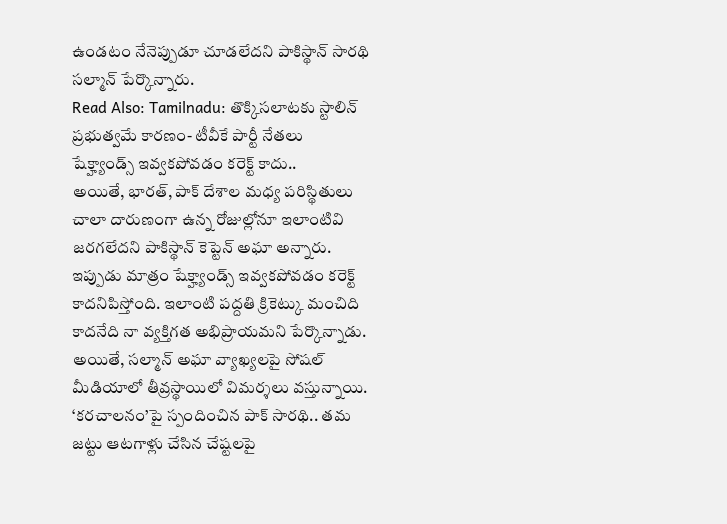ఉండటం నేనెప్పుడూ చూడలేదని పాకిస్థాన్ సారథి సల్మాన్ పేర్కొన్నారు.
Read Also: Tamilnadu: తొక్కిసలాటకు స్టాలిన్ ప్రభుత్వమే కారణం- టీవీకే పార్టీ నేతలు
షేక్హ్యాండ్స్ ఇవ్వకపోవడం కరెక్ట్ కాదు..
అయితే, భారత్, పాక్ దేశాల మధ్య పరిస్థితులు చాలా దారుణంగా ఉన్న రోజుల్లోనూ ఇలాంటివి జరగలేదని పాకిస్థాన్ కెప్టెన్ అఘా అన్నారు. ఇప్పుడు మాత్రం షేక్హ్యాండ్స్ ఇవ్వకపోవడం కరెక్ట్ కాదనిపిస్తోంది. ఇలాంటి పద్దతి క్రికెట్కు మంచిది కాదనేది నా వ్యక్తిగత అభిప్రాయమని పేర్కొన్నాడు. అయితే, సల్మాన్ అఘా వ్యాఖ్యలపై సోషల్ మీడియాలో తీవ్రస్థాయిలో విమర్శలు వస్తున్నాయి. ‘కరచాలనం’పై స్పందించిన పాక్ సారథి.. తమ జట్టు ఆటగాళ్లు చేసిన చేష్టలపై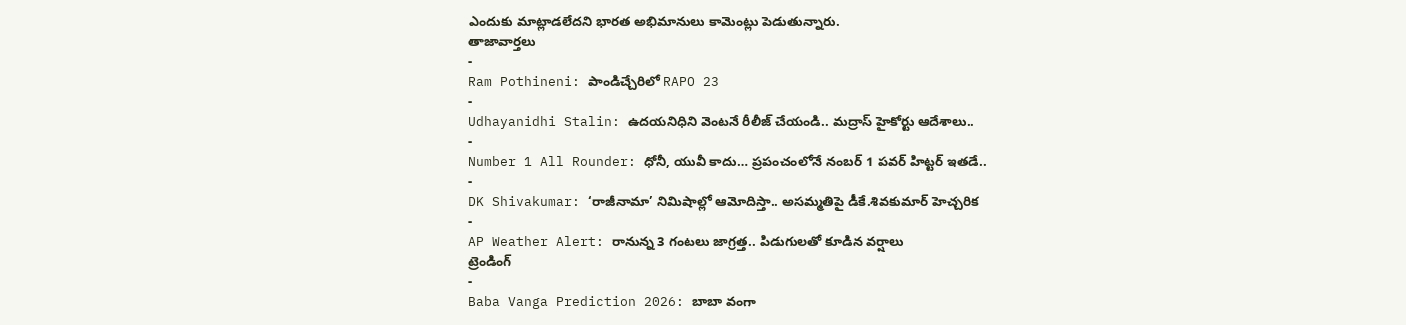ఎందుకు మాట్లాడలేదని భారత అభిమానులు కామెంట్లు పెడుతున్నారు.
తాజావార్తలు
-
Ram Pothineni: పాండిచ్చేరిలో RAPO 23
-
Udhayanidhi Stalin: ఉదయనిధిని వెంటనే రీలీజ్ చేయండి.. మద్రాస్ హైకోర్టు ఆదేశాలు..
-
Number 1 All Rounder: ధోనీ, యువీ కాదు… ప్రపంచంలోనే నంబర్ 1 పవర్ హిట్టర్ ఇతడే..
-
DK Shivakumar: ‘రాజీనామా’ నిమిషాల్లో ఆమోదిస్తా.. అసమ్మతిపై డీకే.శివకుమార్ హెచ్చరిక
-
AP Weather Alert: రానున్న 3 గంటలు జాగ్రత్త.. పిడుగులతో కూడిన వర్షాలు
ట్రెండింగ్
-
Baba Vanga Prediction 2026: బాబా వంగా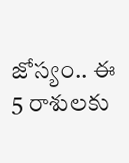జోస్యం.. ఈ 5 రాశులకు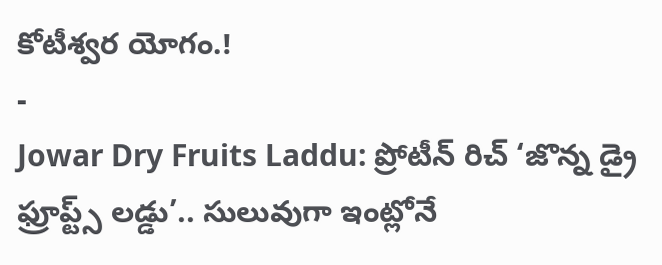కోటీశ్వర యోగం.!
-
Jowar Dry Fruits Laddu: ప్రోటీన్ రిచ్ ‘జొన్న డ్రై ఫ్రూప్ట్స్ లడ్డు’.. సులువుగా ఇంట్లోనే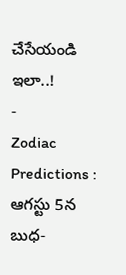చేసేయండి ఇలా..!
-
Zodiac Predictions : ఆగస్టు 5న బుధ-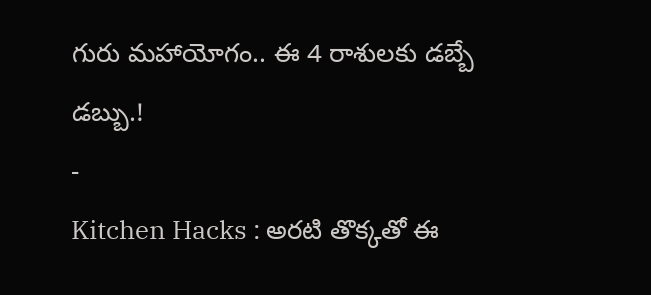గురు మహాయోగం.. ఈ 4 రాశులకు డబ్బే డబ్బు.!
-
Kitchen Hacks : అరటి తొక్కతో ఈ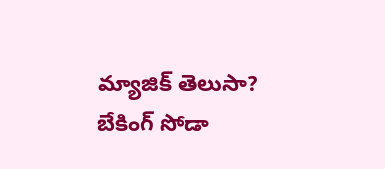మ్యాజిక్ తెలుసా? బేకింగ్ సోడా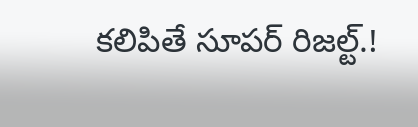కలిపితే సూపర్ రిజల్ట్.!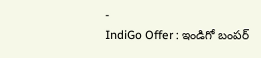-
IndiGo Offer : ఇండిగో బంపర్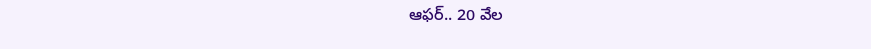ఆఫర్.. 20 వేల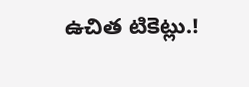ఉచిత టికెట్లు.!